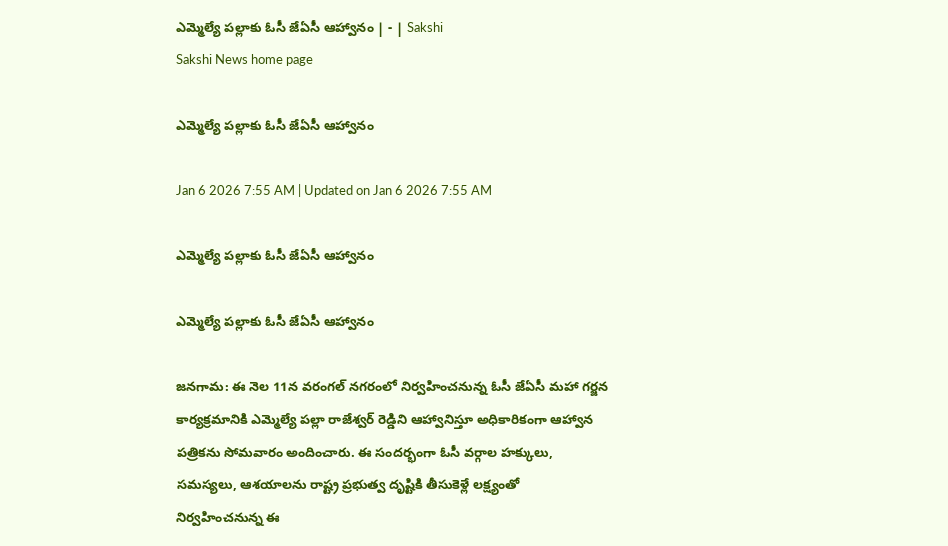ఎమ్మెల్యే పల్లాకు ఓసీ జేఏసీ ఆహ్వానం | - | Sakshi
Sakshi News home page

ఎమ్మెల్యే పల్లాకు ఓసీ జేఏసీ ఆహ్వానం

Jan 6 2026 7:55 AM | Updated on Jan 6 2026 7:55 AM

ఎమ్మెల్యే పల్లాకు ఓసీ జేఏసీ ఆహ్వానం

ఎమ్మెల్యే పల్లాకు ఓసీ జేఏసీ ఆహ్వానం

జనగామ: ఈ నెల 11న వరంగల్‌ నగరంలో నిర్వహించనున్న ఓసీ జేఏసీ మహా గర్జన కార్యక్రమానికి ఎమ్మెల్యే పల్లా రాజేశ్వర్‌ రెడ్డిని ఆహ్వానిస్తూ అధికారికంగా ఆహ్వాన పత్రికను సోమవారం అందించారు. ఈ సందర్భంగా ఓసీ వర్గాల హక్కులు, సమస్యలు, ఆశయాలను రాష్ట్ర ప్రభుత్వ దృష్టికి తీసుకెళ్లే లక్ష్యంతో నిర్వహించనున్న ఈ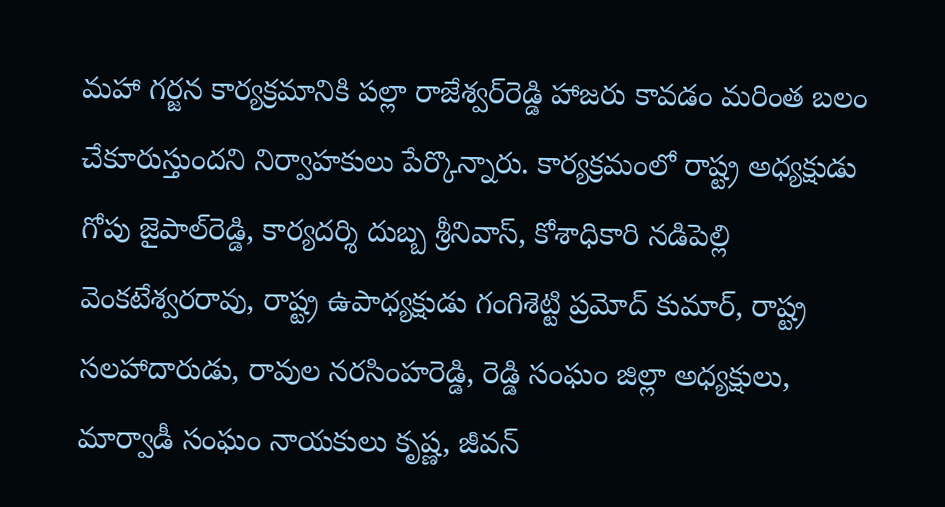మహా గర్జన కార్యక్రమానికి పల్లా రాజేశ్వర్‌రెడ్డి హాజరు కావడం మరింత బలం చేకూరుస్తుందని నిర్వాహకులు పేర్కొన్నారు. కార్యక్రమంలో రాష్ట్ర అధ్యక్షుడు గోపు జైపాల్‌రెడ్డి, కార్యదర్శి దుబ్బ శ్రీనివాస్‌, కోశాధికారి నడిపెల్లి వెంకటేశ్వరరావు, రాష్ట్ర ఉపాధ్యక్షుడు గంగిశెట్టి ప్రమోద్‌ కుమార్‌, రాష్ట్ర సలహాదారుడు, రావుల నరసింహరెడ్డి, రెడ్డి సంఘం జిల్లా అధ్యక్షులు, మార్వాడీ సంఘం నాయకులు కృష్ణ, జీవన్‌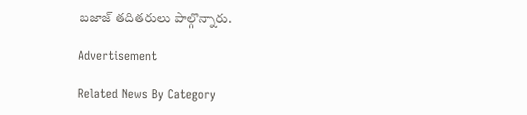బజాజ్‌ తదితరులు పాల్గొన్నారు.

Advertisement

Related News By Category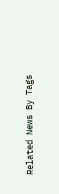Related News By Tags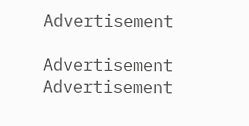Advertisement

Advertisement
Advertisement